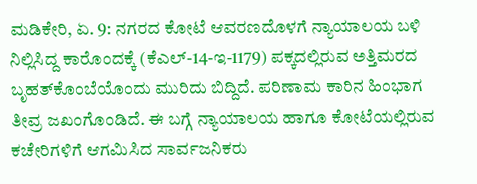ಮಡಿಕೇರಿ, ಏ. 9: ನಗರದ ಕೋಟೆ ಆವರಣದೊಳಗೆ ನ್ಯಾಯಾಲಯ ಬಳಿ ನಿಲ್ಲಿಸಿದ್ದ ಕಾರೊಂದಕ್ಕೆ (ಕೆಎಲ್-14-ಇ-1179) ಪಕ್ಕದಲ್ಲಿರುವ ಅತ್ತಿಮರದ ಬೃಹತ್‍ಕೊಂಬೆಯೊಂದು ಮುರಿದು ಬಿದ್ದಿದೆ. ಪರಿಣಾಮ ಕಾರಿನ ಹಿಂಭಾಗ ತೀವ್ರ ಜಖಂಗೊಂಡಿದೆ. ಈ ಬಗ್ಗೆ ನ್ಯಾಯಾಲಯ ಹಾಗೂ ಕೋಟೆಯಲ್ಲಿರುವ ಕಚೇರಿಗಳಿಗೆ ಆಗಮಿಸಿದ ಸಾರ್ವಜನಿಕರು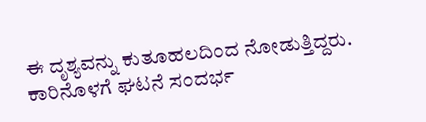ಈ ದೃಶ್ಯವನ್ನು ಕುತೂಹಲದಿಂದ ನೋಡುತ್ತಿದ್ದರು. ಕಾರಿನೊಳಗೆ ಘಟನೆ ಸಂದರ್ಭ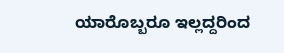ಯಾರೊಬ್ಬರೂ ಇಲ್ಲದ್ದರಿಂದ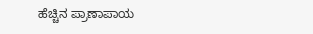ಹೆಚ್ಚಿನ ಪ್ರಾಣಾಪಾಯ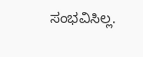ಸಂಭವಿಸಿಲ್ಲ.